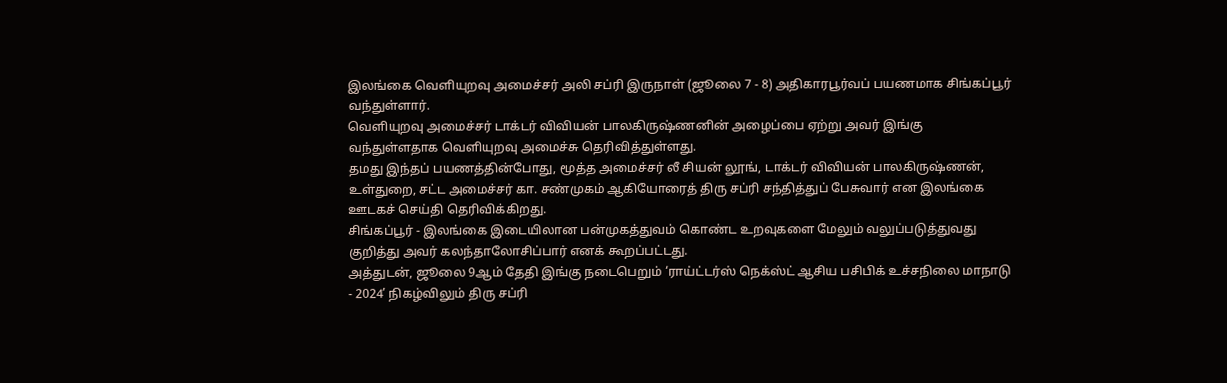இலங்கை வெளியுறவு அமைச்சர் அலி சப்ரி இருநாள் (ஜூலை 7 - 8) அதிகாரபூர்வப் பயணமாக சிங்கப்பூர் வந்துள்ளார்.
வெளியுறவு அமைச்சர் டாக்டர் விவியன் பாலகிருஷ்ணனின் அழைப்பை ஏற்று அவர் இங்கு வந்துள்ளதாக வெளியுறவு அமைச்சு தெரிவித்துள்ளது.
தமது இந்தப் பயணத்தின்போது, மூத்த அமைச்சர் லீ சியன் லூங், டாக்டர் விவியன் பாலகிருஷ்ணன், உள்துறை, சட்ட அமைச்சர் கா. சண்முகம் ஆகியோரைத் திரு சப்ரி சந்தித்துப் பேசுவார் என இலங்கை ஊடகச் செய்தி தெரிவிக்கிறது.
சிங்கப்பூர் - இலங்கை இடையிலான பன்முகத்துவம் கொண்ட உறவுகளை மேலும் வலுப்படுத்துவது குறித்து அவர் கலந்தாலோசிப்பார் எனக் கூறப்பட்டது.
அத்துடன், ஜூலை 9ஆம் தேதி இங்கு நடைபெறும் ‘ராய்ட்டர்ஸ் நெக்ஸ்ட் ஆசிய பசிபிக் உச்சநிலை மாநாடு - 2024’ நிகழ்விலும் திரு சப்ரி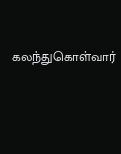கலந்துகொள்வார்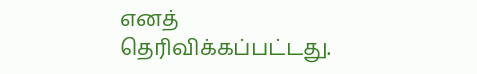எனத் தெரிவிக்கப்பட்டது.